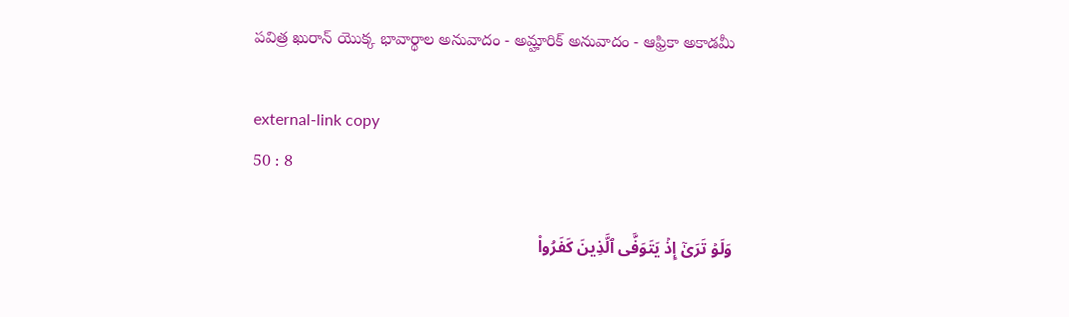పవిత్ర ఖురాన్ యొక్క భావార్థాల అనువాదం - అమ్హారిక్ అనువాదం - ఆఫ్రికా అకాడమీ

external-link copy
50 : 8

وَلَوۡ تَرَىٰٓ إِذۡ يَتَوَفَّى ٱلَّذِينَ كَفَرُواْ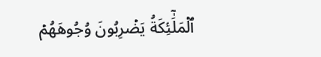ٱلۡمَلَٰٓئِكَةُ يَضۡرِبُونَ وُجُوهَهُمۡ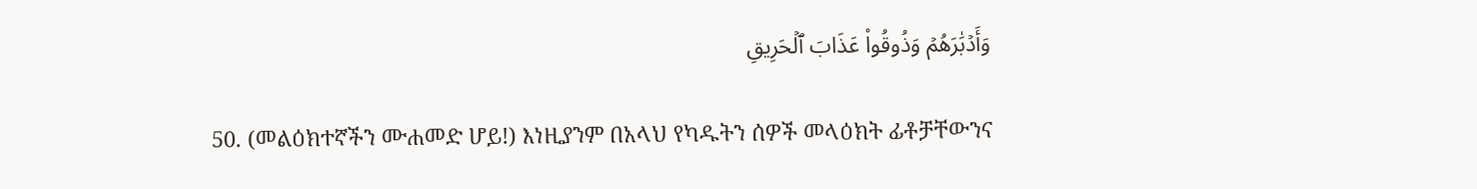وَأَدۡبَٰرَهُمۡ وَذُوقُواْ عَذَابَ ٱلۡحَرِيقِ

50. (መልዕክተኛችን ሙሐመድ ሆይ!) እነዚያንም በአላህ የካዱትን ሰዎች መላዕክት ፊቶቻቸውንና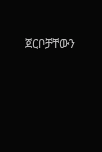ጀርቦቻቸውን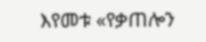እየመቱ «የቃጠሎን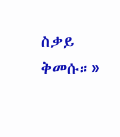ስቃይ ቅመሱ።»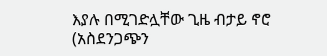እያሉ በሚገድሏቸው ጊዜ ብታይ ኖሮ (አስደንጋጭን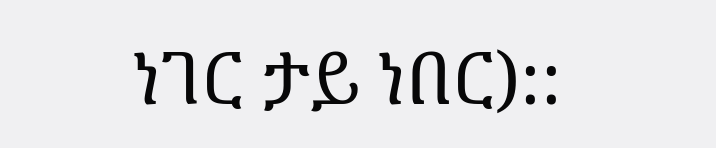ነገር ታይ ነበር)::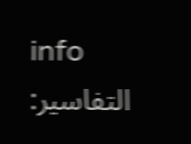info
التفاسير: